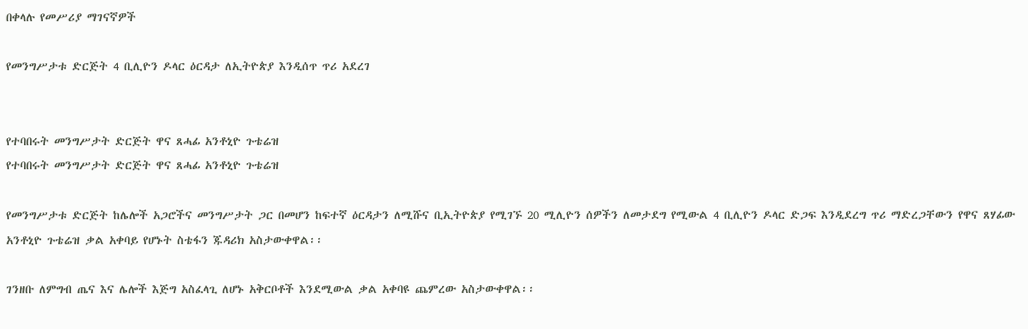በቀላሉ የመሥሪያ ማገናኛዎች

የመንግሥታቱ ድርጅት 4 ቢሊዮን ዶላር ዕርዳታ ለኢትዮጵያ እንዲሰጥ ጥሪ አደረገ


የተባበሩት መንግሥታት ድርጅት ዋና ጸሓፊ አንቶኒዮ ጉቴሬዝ
የተባበሩት መንግሥታት ድርጅት ዋና ጸሓፊ አንቶኒዮ ጉቴሬዝ

የመንግሥታቱ ድርጅት ከሌሎች አጋሮችና መንግሥታት ጋር በመሆን ከፍተኛ ዕርዳታን ለሚሹና ቢኢትዮጵያ የሚገኙ 20 ሚሊዮን ሰዎችን ለመታደግ የሚውል 4 ቢሊዮን ዶላር ድጋፍ እንዲደረግ ጥሪ ማድረጋቸውን የዋና ጸሃፊው አንቶኒዮ ጉቴሬዝ ቃል አቀባይ የሆኑት ስቴፋን ጁዳሪክ አስታውቀዋል፡፡

ገንዘቡ ለምግብ ጤና እና ሌሎች እጅግ አስፈላጊ ለሆኑ አቅርቦቶች እንደሚውል ቃል አቀባዩ ጨምረው አስታውቀዋል፡፡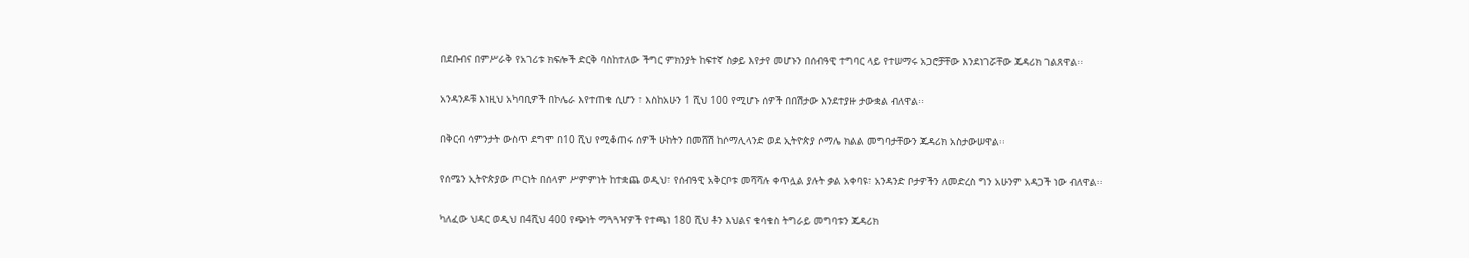በደቡብና በምሥራቅ የአገሪቱ ክፍሎች ድርቅ ባስከተለው ችግር ምክንያት ከፍተኛ ስቃይ እየታየ መሆኑን በሰብዓዊ ተግባር ላይ የተሠማሩ አጋሮቻቸው እንደነገሯቸው ጁዳሪክ ገልጸዋል፡፡

አንዳንዶቹ እነዚህ አካባቢዎች በኮሌራ እየተጠቁ ሲሆን ፣ እስከአሁን 1 ሺህ 100 የሚሆኑ ሰዎች በበሽታው እንደተያዙ ታውቋል ብለዋል፡፡

በቅርብ ሳምንታት ውስጥ ደግሞ በ10 ሺህ የሚቆጠሩ ሰዎች ሁከትን በመሸሽ ከሶማሊላንድ ወደ ኢትዮጵያ ሶማሌ ክልል መግባታቸውን ጁዳሪክ አስታውሠዋል፡፡

የሰሜን ኢትዮጵያው ጦርነት በሰላም ሥምምነት ከተቋጨ ወዲህ፣ የሰብዓዊ አቅርቦቱ መሻሻሉ ቀጥሏል ያሉት ቃል አቀባዩ፣ አንዳንድ ቦታዎችን ለመድረስ ግን አሁንም አዳጋች ነው ብለዋል፡፡

ካለፈው ህዳር ወዲህ በ4ሺህ 400 የጭነት ማጓጓዣዎች የተጫነ 180 ሺህ ቶን እህልና ቁሳቁስ ትግራይ መግባቱን ጁዳሪክ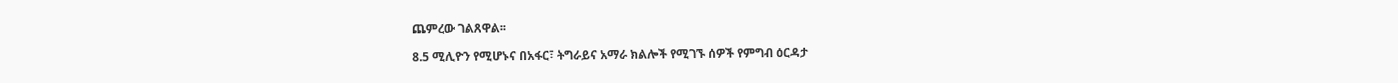ጨምረው ገልጸዋል፡፡

8.5 ሚሊዮን የሚሆኑና በአፋር፣ ትግራይና አማራ ክልሎች የሚገኙ ሰዎች የምግብ ዕርዳታ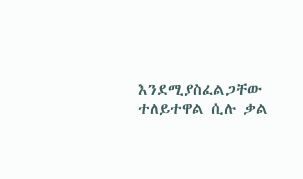እንደሚያስፈልጋቸው ተለይተዋል ሲሉ ቃል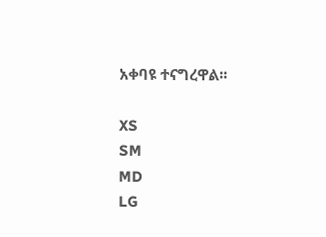አቀባዩ ተናግረዋል፡፡

XS
SM
MD
LG